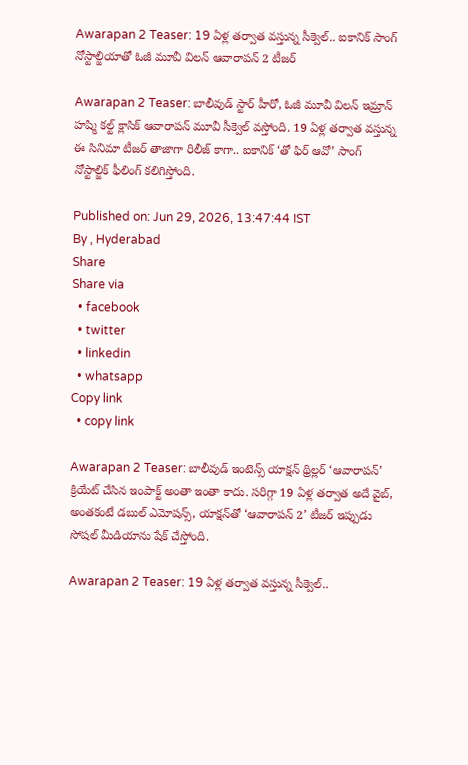Awarapan 2 Teaser: 19 ఏళ్ల తర్వాత వస్తున్న సీక్వెల్.. ఐకానిక్ సాంగ్ నోస్టాల్జియాతో ఓజీ మూవీ విలన్ ఆవారాపన్ 2 టీజర్

Awarapan 2 Teaser: బాలీవుడ్ స్టార్ హీరో, ఓజీ మూవీ విలన్ ఇమ్రాన్ హష్మి కల్ట్ క్లాసిక్ ఆవారాపన్ మూవీ సీక్వెల్ వస్తోంది. 19 ఏళ్ల తర్వాత వస్తున్న ఈ సినిమా టీజర్ తాజాగా రిలీజ్ కాగా.. ఐకానిక్ ‘తో ఫిర్ ఆవో’ సాంగ్ నోస్టాల్జిక్ ఫీలింగ్ కలిగిస్తోంది.

Published on: Jun 29, 2026, 13:47:44 IST
By , Hyderabad
Share
Share via
  • facebook
  • twitter
  • linkedin
  • whatsapp
Copy link
  • copy link

Awarapan 2 Teaser: బాలీవుడ్ ఇంటెన్స్ యాక్షన్ థ్రిల్లర్ ‘ఆవారాపన్’ క్రియేట్ చేసిన ఇంపాక్ట్ అంతా ఇంతా కాదు. సరిగ్గా 19 ఏళ్ల తర్వాత అదే వైబ్, అంతకంటే డబుల్ ఎమోషన్స్, యాక్షన్‌తో ‘ఆవారాపన్ 2’ టీజర్ ఇప్పుడు సోషల్ మీడియాను షేక్ చేస్తోంది.

Awarapan 2 Teaser: 19 ఏళ్ల తర్వాత వస్తున్న సీక్వెల్..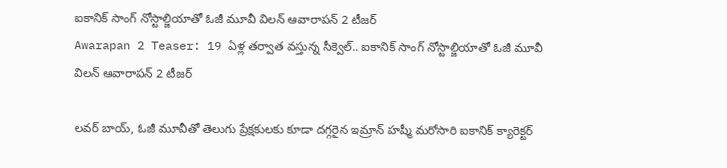ఐకానిక్ సాంగ్ నోస్టాల్జియాతో ఓజీ మూవీ విలన్ ఆవారాపన్ 2 టీజర్
Awarapan 2 Teaser: 19 ఏళ్ల తర్వాత వస్తున్న సీక్వెల్.. ఐకానిక్ సాంగ్ నోస్టాల్జియాతో ఓజీ మూవీ విలన్ ఆవారాపన్ 2 టీజర్

లవర్ బాయ్, ఓజీ మూవీతో తెలుగు ప్రేక్షకులకు కూడా దగ్గరైన ఇమ్రాన్ హష్మీ మరోసారి ఐకానిక్ క్యారెక్టర్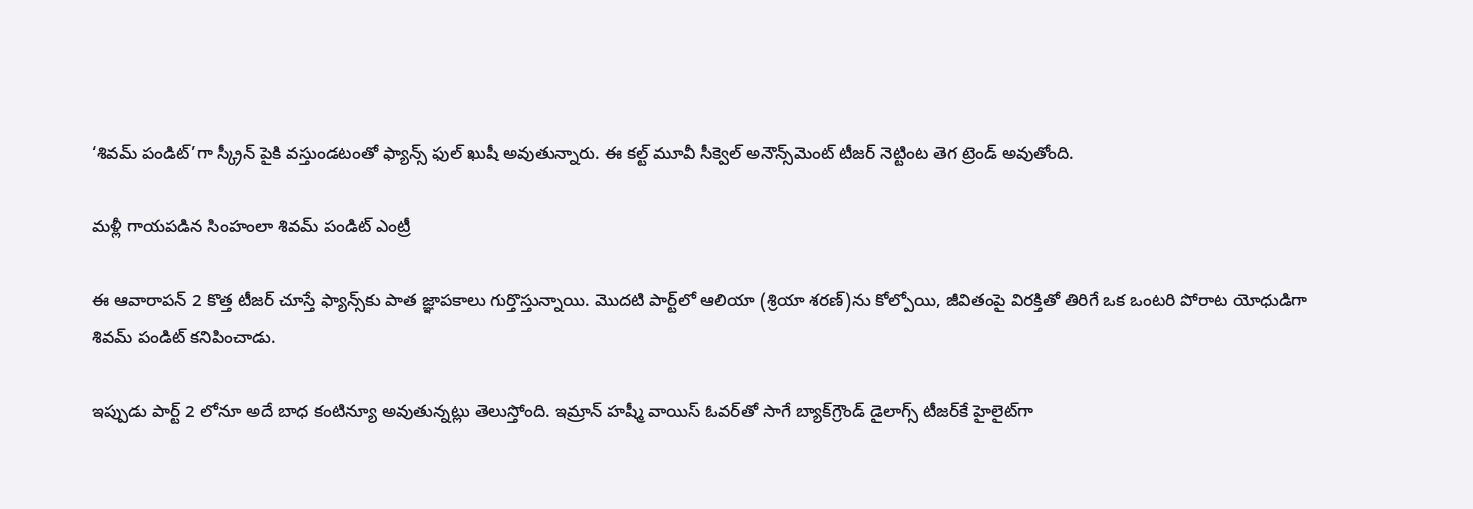‘శివమ్ పండిట్’గా స్క్రీన్ పైకి వస్తుండటంతో ఫ్యాన్స్ ఫుల్ ఖుషీ అవుతున్నారు. ఈ కల్ట్ మూవీ సీక్వెల్ అనౌన్స్‌మెంట్ టీజర్ నెట్టింట తెగ ట్రెండ్ అవుతోంది.

మళ్లీ గాయపడిన సింహంలా శివమ్ పండిట్ ఎంట్రీ

ఈ ఆవారాపన్ 2 కొత్త టీజర్ చూస్తే ఫ్యాన్స్‌కు పాత జ్ఞాపకాలు గుర్తొస్తున్నాయి. మొదటి పార్ట్‌లో ఆలియా (శ్రియా శరణ్)ను కోల్పోయి, జీవితంపై విరక్తితో తిరిగే ఒక ఒంటరి పోరాట యోధుడిగా శివమ్ పండిట్ కనిపించాడు.

ఇప్పుడు పార్ట్ 2 లోనూ అదే బాధ కంటిన్యూ అవుతున్నట్లు తెలుస్తోంది. ఇమ్రాన్ హష్మీ వాయిస్ ఓవర్‌తో సాగే బ్యాక్‌గ్రౌండ్ డైలాగ్స్ టీజర్‌కే హైలైట్‌గా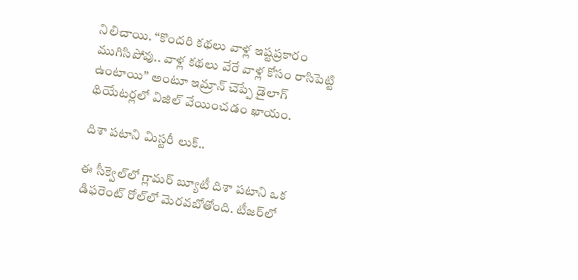నిలిచాయి. “కొందరి కథలు వాళ్ల ఇష్టప్రకారం ముగిసిపోవు.. వాళ్ల కథలు వేరే వాళ్ల కోసం రాసిపెట్టి ఉంటాయి” అంటూ ఇమ్రాన్ చెప్పే డైలాగ్ థియేటర్లలో విజిల్‌ వేయించడం ఖాయం.

దిశా పటాని మిస్టరీ లుక్..

ఈ సీక్వెల్‌లో గ్లామర్ బ్యూటీ దిశా పటాని ఒక డిఫరెంట్ రోల్‌లో మెరవబోతోంది. టీజర్‌లో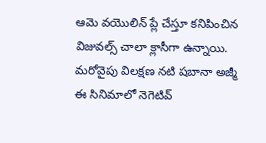ఆమె వయొలిన్ ప్లే చేస్తూ కనిపించిన విజువల్స్ చాలా క్లాసీగా ఉన్నాయి. మరోవైపు విలక్షణ నటి షబానా అజ్మీ ఈ సినిమాలో నెగెటివ్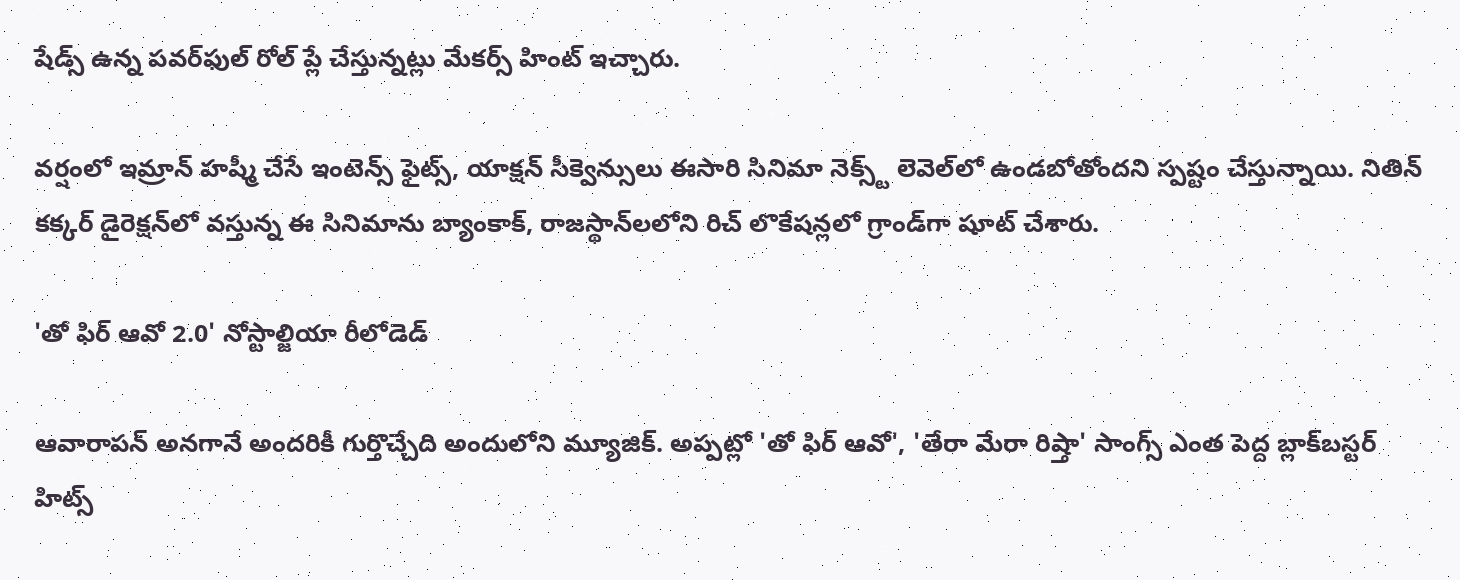షేడ్స్ ఉన్న పవర్‌ఫుల్ రోల్ ప్లే చేస్తున్నట్లు మేకర్స్ హింట్ ఇచ్చారు.

వర్షంలో ఇమ్రాన్ హష్మీ చేసే ఇంటెన్స్ ఫైట్స్, యాక్షన్ సీక్వెన్సులు ఈసారి సినిమా నెక్స్ట్ లెవెల్‌లో ఉండబోతోందని స్పష్టం చేస్తున్నాయి. నితిన్ కక్కర్ డైరెక్షన్‌లో వస్తున్న ఈ సినిమాను బ్యాంకాక్, రాజస్థాన్‌లలోని రిచ్ లొకేషన్లలో గ్రాండ్‌గా షూట్ చేశారు.

'తో ఫిర్ ఆవో 2.0' నోస్టాల్జియా రీలోడెడ్

ఆవారాపన్ అనగానే అందరికీ గుర్తొచ్చేది అందులోని మ్యూజిక్. అప్పట్లో 'తో ఫిర్ ఆవో', 'తేరా మేరా రిష్తా' సాంగ్స్ ఎంత పెద్ద బ్లాక్‌బస్టర్ హిట్స్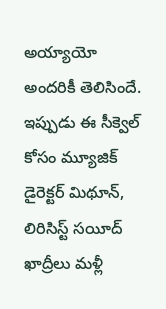అయ్యాయో అందరికీ తెలిసిందే. ఇప్పుడు ఈ సీక్వెల్ కోసం మ్యూజిక్ డైరెక్టర్ మిథూన్, లిరిసిస్ట్ సయీద్ ఖాద్రీలు మళ్లీ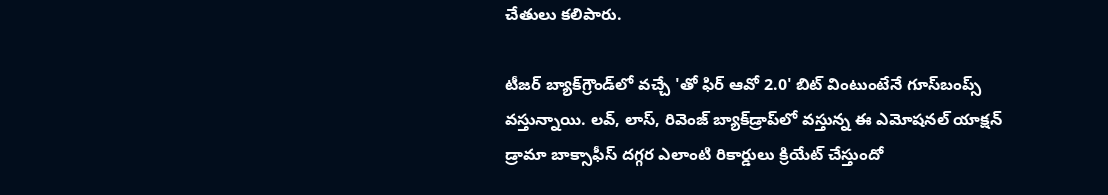చేతులు కలిపారు.

టీజర్ బ్యాక్‌గ్రౌండ్‌లో వచ్చే 'తో ఫిర్ ఆవో 2.0' బిట్ వింటుంటేనే గూస్‌బంప్స్ వస్తున్నాయి. లవ్, లాస్, రివెంజ్ బ్యాక్‌డ్రాప్‌లో వస్తున్న ఈ ఎమోషనల్ యాక్షన్ డ్రామా బాక్సాఫీస్ దగ్గర ఎలాంటి రికార్డులు క్రియేట్ చేస్తుందో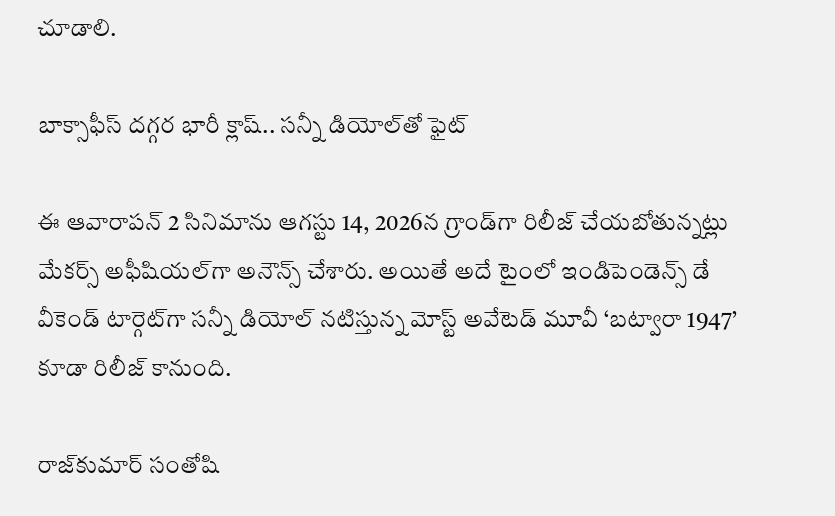చూడాలి.

బాక్సాఫీస్ దగ్గర భారీ క్లాష్.. సన్నీ డియోల్‌తో ఫైట్

ఈ ఆవారాపన్ 2 సినిమాను ఆగస్టు 14, 2026న గ్రాండ్‌గా రిలీజ్ చేయబోతున్నట్లు మేకర్స్ అఫీషియల్‌గా అనౌన్స్ చేశారు. అయితే అదే టైంలో ఇండిపెండెన్స్ డే వీకెండ్ టార్గెట్‌గా సన్నీ డియోల్ నటిస్తున్న మోస్ట్ అవేటెడ్ మూవీ ‘బట్వారా 1947’ కూడా రిలీజ్ కానుంది.

రాజ్‌కుమార్ సంతోషి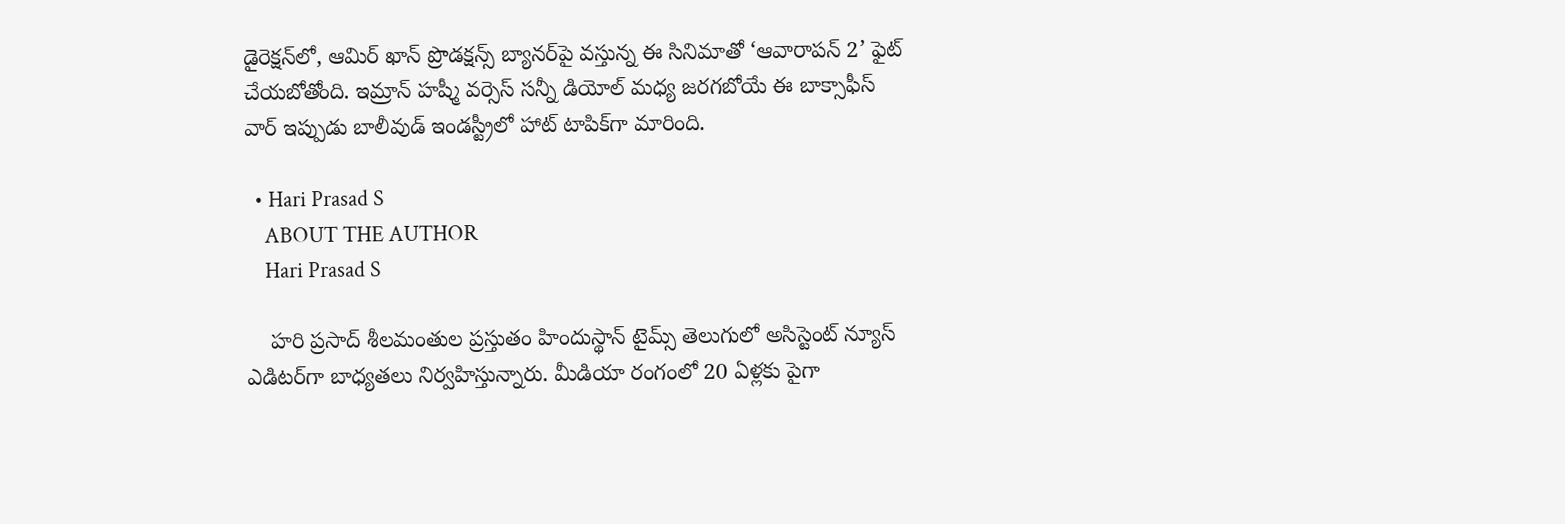డైరెక్షన్‌లో, ఆమిర్ ఖాన్ ప్రొడక్షన్స్ బ్యానర్‌పై వస్తున్న ఈ సినిమాతో ‘ఆవారాపన్ 2’ ఫైట్ చేయబోతోంది. ఇమ్రాన్ హష్మీ వర్సెస్ సన్నీ డియోల్ మధ్య జరగబోయే ఈ బాక్సాఫీస్ వార్ ఇప్పుడు బాలీవుడ్ ఇండస్ట్రీలో హాట్ టాపిక్‌గా మారింది.

  • Hari Prasad S
    ABOUT THE AUTHOR
    Hari Prasad S

    హరి ప్రసాద్ శీలమంతుల ప్రస్తుతం హిందుస్థాన్ టైమ్స్ తెలుగులో అసిస్టెంట్ న్యూస్ ఎడిటర్‌గా బాధ్యతలు నిర్వహిస్తున్నారు. మీడియా రంగంలో 20 ఏళ్లకు పైగా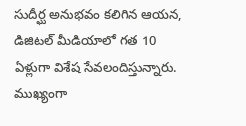సుదీర్ఘ అనుభవం కలిగిన ఆయన, డిజిటల్ మీడియాలో గత 10 ఏళ్లుగా విశేష సేవలందిస్తున్నారు. ముఖ్యంగా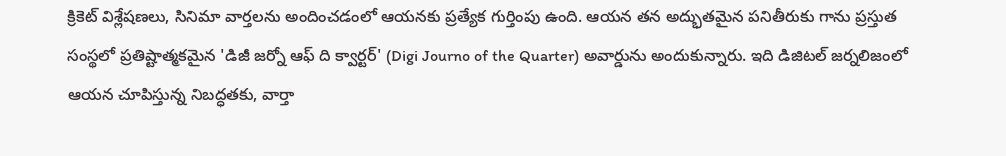క్రికెట్ విశ్లేషణలు, సినిమా వార్తలను అందించడంలో ఆయనకు ప్రత్యేక గుర్తింపు ఉంది. ఆయన తన అద్భుతమైన పనితీరుకు గాను ప్రస్తుత సంస్థలో ప్రతిష్టాత్మకమైన 'డిజీ జర్నో ఆఫ్ ది క్వార్టర్' (Digi Journo of the Quarter) అవార్డును అందుకున్నారు. ఇది డిజిటల్ జర్నలిజంలో ఆయన చూపిస్తున్న నిబద్ధతకు, వార్తా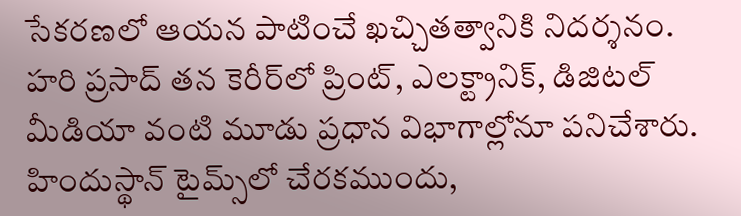సేకరణలో ఆయన పాటించే ఖచ్చితత్వానికి నిదర్శనం. హరి ప్రసాద్ తన కెరీర్‌లో ప్రింట్, ఎలక్ట్రానిక్, డిజిటల్ మీడియా వంటి మూడు ప్రధాన విభాగాల్లోనూ పనిచేశారు. హిందుస్థాన్ టైమ్స్‌లో చేరకముందు,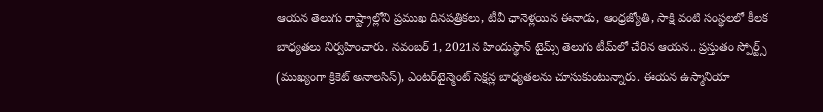ఆయన తెలుగు రాష్ట్రాల్లోని ప్రముఖ దినపత్రికలు, టీవీ ఛానెళ్లయిన ఈనాడు, ఆంధ్రజ్యోతి, సాక్షి వంటి సంస్థలలో కీలక బాధ్యతలు నిర్వహించారు. నవంబర్ 1, 2021న హిందుస్థాన్ టైమ్స్ తెలుగు టీమ్‌లో చేరిన ఆయన.. ప్రస్తుతం స్పోర్ట్స్ (ముఖ్యంగా క్రికెట్ అనాలసిస్), ఎంటర్‌టైన్మెంట్ సెక్షన్ల బాధ్యతలను చూసుకుంటున్నారు. ఈయన ఉస్మానియా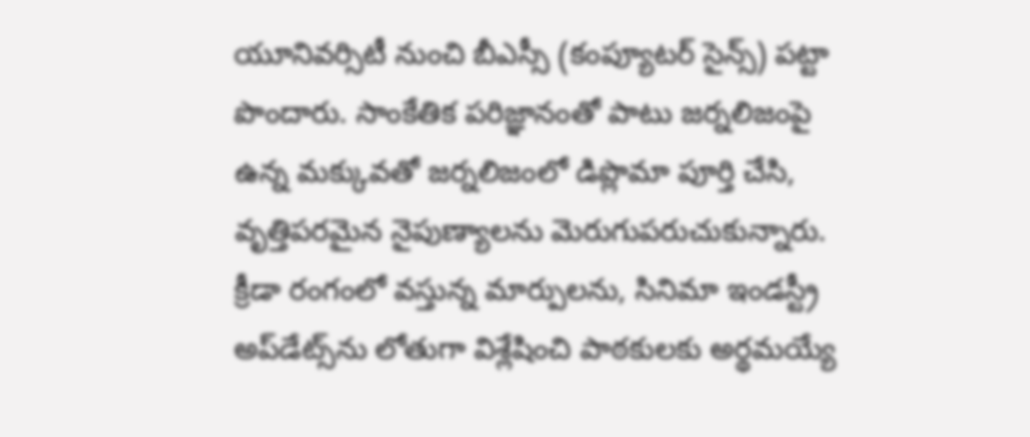యూనివర్సిటీ నుంచి బీఎస్సీ (కంప్యూటర్ సైన్స్) పట్టా పొందారు. సాంకేతిక పరిజ్ఞానంతో పాటు జర్నలిజంపై ఉన్న మక్కువతో జర్నలిజంలో డిప్లొమా పూర్తి చేసి, వృత్తిపరమైన నైపుణ్యాలను మెరుగుపరుచుకున్నారు. క్రీడా రంగంలో వస్తున్న మార్పులను, సినిమా ఇండస్ట్రీ అప్‌డేట్స్‌ను లోతుగా విశ్లేషించి పాఠకులకు అర్థమయ్యే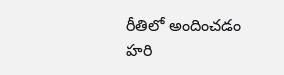రీతిలో అందించడం హరి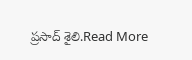ప్రసాద్ శైలి.Read More